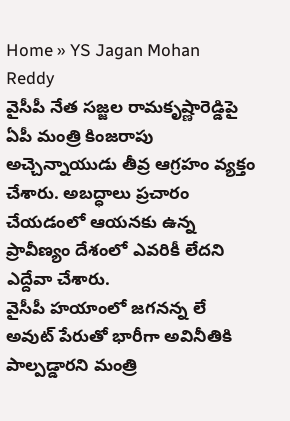Home » YS Jagan Mohan Reddy
వైసీపీ నేత సజ్జల రామకృష్ణారెడ్డిపై ఏపీ మంత్రి కింజరాపు అచ్చెన్నాయుడు తీవ్ర ఆగ్రహం వ్యక్తం చేశారు. అబద్ధాలు ప్రచారం చేయడంలో ఆయనకు ఉన్న ప్రావీణ్యం దేశంలో ఎవరికీ లేదని ఎద్దేవా చేశారు.
వైసీపీ హయాంలో జగనన్న లే అవుట్ పేరుతో భారీగా అవినీతికి పాల్పడ్డారని మంత్రి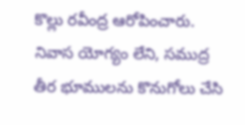కొల్లు రవీంద్ర ఆరోపించారు. నివాస యోగ్యం లేని, సముద్ర తీర భూములను కొనుగోలు చేసి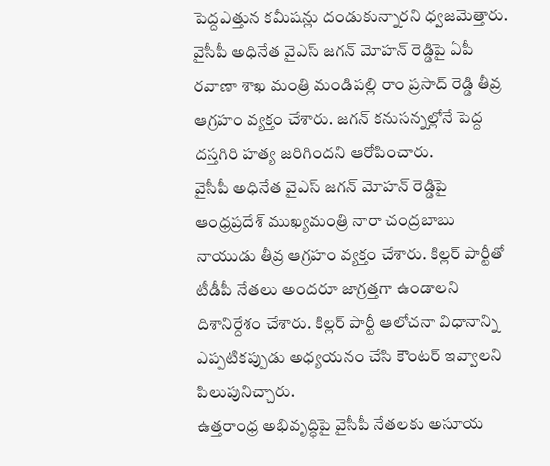పెద్దఎత్తున కమీషన్లు దండుకున్నారని ధ్వజమెత్తారు.
వైసీపీ అధినేత వైఎస్ జగన్ మోహన్ రెడ్డిపై ఏపీ రవాణా శాఖ మంత్రి మండిపల్లి రాం ప్రసాద్ రెడ్డి తీవ్ర ఆగ్రహం వ్యక్తం చేశారు. జగన్ కనుసన్నల్లోనే పెద్ద దస్తగిరి హత్య జరిగిందని ఆరోపించారు.
వైసీపీ అధినేత వైఎస్ జగన్ మోహన్ రెడ్డిపై ఆంధ్రప్రదేశ్ ముఖ్యమంత్రి నారా చంద్రబాబు నాయుడు తీవ్ర ఆగ్రహం వ్యక్తం చేశారు. కిల్లర్ పార్టీతో టీడీపీ నేతలు అందరూ జాగ్రత్తగా ఉండాలని దిశానిర్దేశం చేశారు. కిల్లర్ పార్టీ ఆలోచనా విధానాన్ని ఎప్పటికప్పుడు అధ్యయనం చేసి కౌంటర్ ఇవ్వాలని పిలుపునిచ్చారు.
ఉత్తరాంధ్ర అభివృద్ధిపై వైసీపీ నేతలకు అసూయ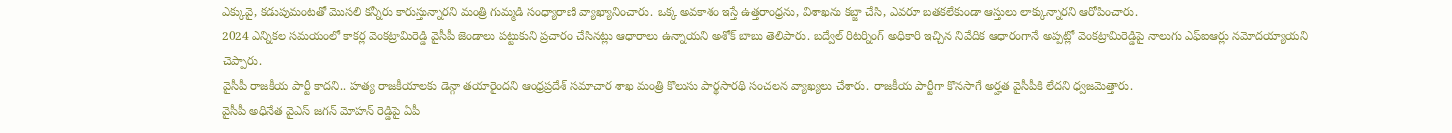ఎక్కువై, కడుపుమంటతో మొసలి కన్నీరు కారుస్తున్నారని మంత్రి గుమ్మడి సంధ్యారాణి వ్యాఖ్యానించారు. ఒక్క అవకాశం ఇస్తే ఉత్తరాంధ్రను, విశాఖను కబ్జా చేసి, ఎవరూ బతకలేకుండా ఆస్తులు లాక్కున్నారని ఆరోపించారు.
2024 ఎన్నికల సమయంలో కాకర్ల వెంకట్రామిరెడ్డి వైసీపీ జెండాలు పట్టుకుని ప్రచారం చేసినట్లు ఆధారాలు ఉన్నాయని అశోక్ బాబు తెలిపారు. బద్వేల్ రిటర్నింగ్ అధికారి ఇచ్చిన నివేదిక ఆధారంగానే అప్పట్లో వెంకట్రామిరెడ్డిపై నాలుగు ఎఫ్ఐఆర్లు నమోదయ్యాయని చెప్పారు.
వైసీపీ రాజకీయ పార్టీ కాదని.. హత్య రాజకీయాలకు డెన్గా తయారైందని ఆంధ్రప్రదేశ్ సమాచార శాఖ మంత్రి కొలుసు పార్థసారథి సంచలన వ్యాఖ్యలు చేశారు. రాజకీయ పార్టీగా కొనసాగే అర్హత వైసీపీకి లేదని ధ్వజమెత్తారు.
వైసీపీ అధినేత వైఎస్ జగన్ మోహన్ రెడ్డిపై ఏపీ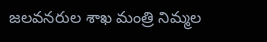జలవనరుల శాఖ మంత్రి నిమ్మల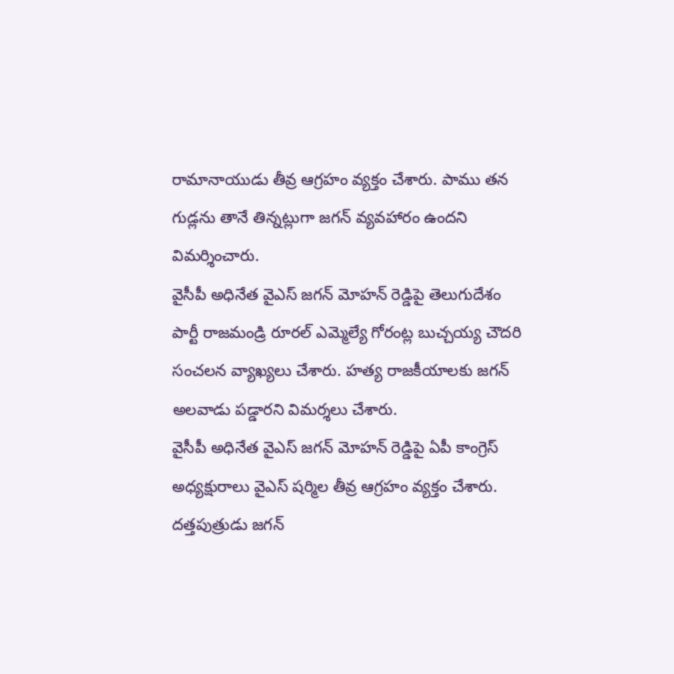రామానాయుడు తీవ్ర ఆగ్రహం వ్యక్తం చేశారు. పాము తన గుడ్లను తానే తిన్నట్లుగా జగన్ వ్యవహారం ఉందని విమర్శించారు.
వైసీపీ అధినేత వైఎస్ జగన్ మోహన్ రెడ్డిపై తెలుగుదేశం పార్టీ రాజమండ్రి రూరల్ ఎమ్మెల్యే గోరంట్ల బుచ్చయ్య చౌదరి సంచలన వ్యాఖ్యలు చేశారు. హత్య రాజకీయాలకు జగన్ అలవాడు పడ్డారని విమర్శలు చేశారు.
వైసీపీ అధినేత వైఎస్ జగన్ మోహన్ రెడ్డిపై ఏపీ కాంగ్రెస్ అధ్యక్షురాలు వైఎస్ షర్మిల తీవ్ర ఆగ్రహం వ్యక్తం చేశారు. దత్తపుత్రుడు జగన్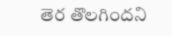తెర తొలగిందని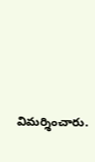విమర్శించారు.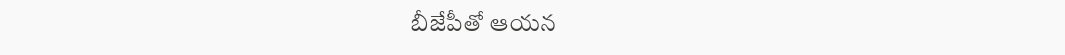బీజేపీతో ఆయన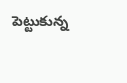పెట్టుకున్న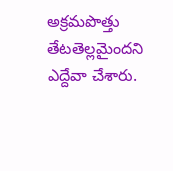అక్రమపొత్తు తేటతెల్లమైందని ఎద్దేవా చేశారు.